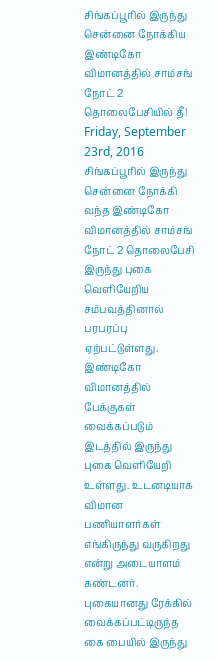சிங்கப்பூரில் இருந்து சென்னை நோக்கிய இண்டிகோ விமானத்தில் சாம்சங் நோட் 2 தொலைபேசியில் தீ!
Friday, September 23rd, 2016
சிங்கப்பூரில் இருந்து சென்னை நோக்கி வந்த இண்டிகோ விமானத்தில் சாம்சங் நோட் 2 தொலைபேசி இருந்து புகை வெளியேறிய சம்பவத்தினால் பரபரப்பு ஏற்பட்டுள்ளது.
இண்டிகோ விமானத்தில் பேக்குகள் வைக்கப்படும் இடத்தில் இருந்து புகை வெளியேறி உள்ளது. உடனடியாக விமான பணியாளர்கள் எங்கிருந்து வருகிறது என்று அடையாளம் கண்டனர்.
புகையானது ரேக்கில் வைக்கப்பட்டிருந்த கை பையில் இருந்து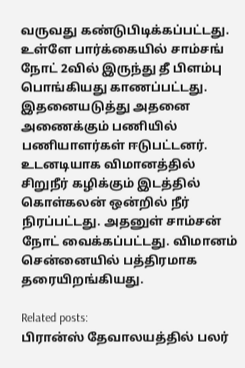வருவது கண்டுபிடிக்கப்பட்டது. உள்ளே பார்க்கையில் சாம்சங் நோட் 2வில் இருந்து தீ பிளம்பு பொங்கியது காணப்பட்டது. இதனையடுத்து அதனை அணைக்கும் பணியில் பணியாளர்கள் ஈடுபட்டனர்.
உடனடியாக விமானத்தில் சிறுநீர் கழிக்கும் இடத்தில் கொள்கலன் ஒன்றில் நீர் நிரப்பட்டது. அதனுள் சாம்சன் நோட் வைக்கப்பட்டது. விமானம் சென்னையில் பத்திரமாக தரையிறங்கியது.

Related posts:
பிரான்ஸ் தேவாலயத்தில் பலர்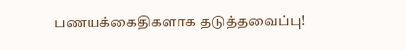பணயக்கைதிகளாக தடுத்தவைப்பு!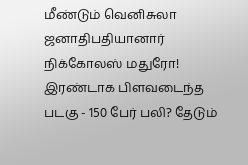மீண்டும் வெனிசுலா ஜனாதிபதியானார் நிக்கோலஸ் மதுரோ!
இரண்டாக பிளவடைந்த படகு - 150 பேர் பலி? தேடும்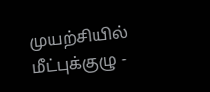முயற்சியில் மீட்புக்குழு -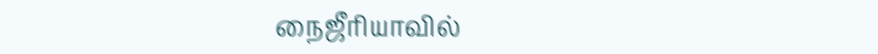நைஜீரியாவில்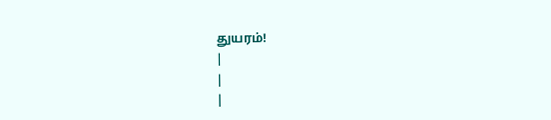துயரம்!
|
|
|